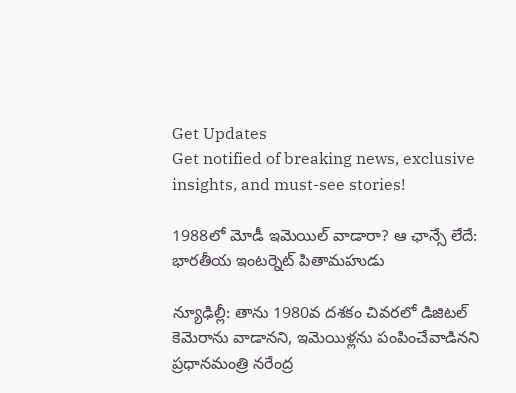Get Updates
Get notified of breaking news, exclusive insights, and must-see stories!

1988లో మోడీ ఇమెయిల్ వాడారా? ఆ ఛాన్సే లేదే: భార‌తీయ ఇంట‌ర్నెట్ పితామ‌హుడు

న్యూఢిల్లీ: తాను 1980వ ద‌శ‌కం చివ‌రలో డిజిటల్ కెమెరాను వాడాన‌ని, ఇమెయిళ్ల‌ను పంపించేవాడిన‌ని ప్ర‌ధాన‌మంత్రి న‌రేంద్ర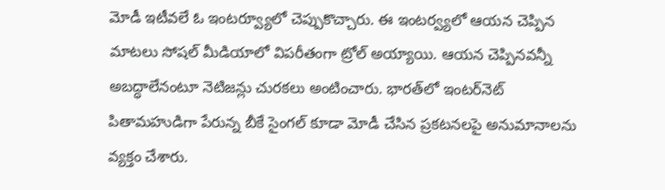మోడీ ఇటీవ‌లే ఓ ఇంట‌ర్వ్యూలో చెప్పుకొచ్చారు. ఈ ఇంట‌ర్వ్యలో ఆయ‌న చెప్పిన మాట‌లు సోష‌ల్ మీడియాలో విప‌రీతంగా ట్రోల్ అయ్యాయి. ఆయ‌న చెప్పిన‌వ‌న్నీ అబ‌ద్ధాలేనంటూ నెటిజ‌న్లు చురక‌లు అంటించారు. భారత్‌లో ఇంట‌ర్‌నెట్ పితామ‌హుడిగా పేరున్న బీకే సైంగ‌ల్ కూడా మోడీ చేసిన ప్ర‌క‌ట‌న‌లపై అనుమానాల‌ను వ్య‌క్తం చేశారు.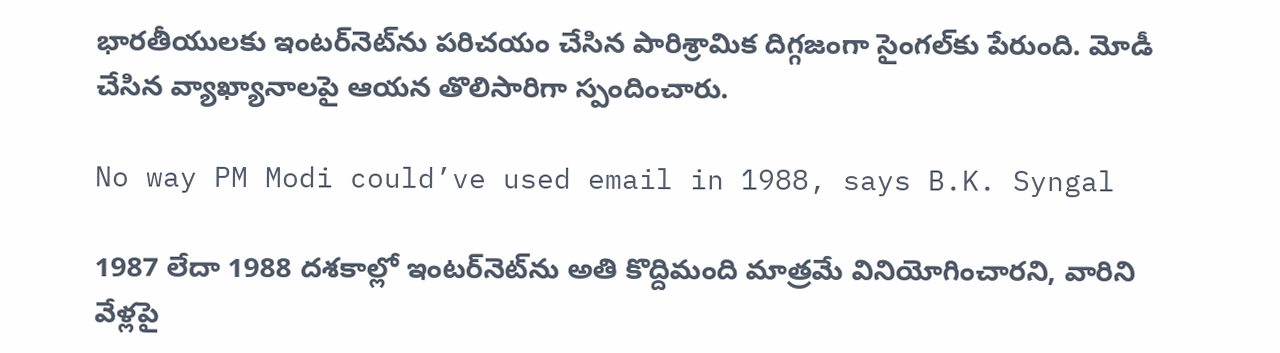భార‌తీయుల‌కు ఇంట‌ర్‌నెట్‌ను ప‌రిచ‌యం చేసిన పారిశ్రామిక దిగ్గ‌జంగా సైంగల్‌కు పేరుంది. మోడీ చేసిన వ్యాఖ్యానాల‌పై ఆయ‌న తొలిసారిగా స్పందించారు.

No way PM Modi could’ve used email in 1988, says B.K. Syngal

1987 లేదా 1988 ద‌శ‌కాల్లో ఇంటర్‌నెట్‌ను అతి కొద్దిమంది మాత్ర‌మే వినియోగించార‌ని, వారిని వేళ్ల‌పై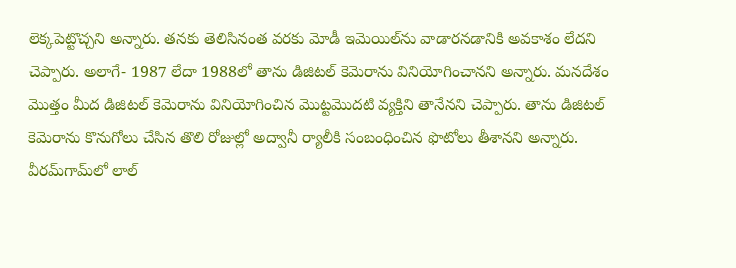లెక్క‌పెట్టొచ్చ‌ని అన్నారు. త‌న‌కు తెలిసినంత వ‌ర‌కు మోడీ ఇమెయిల్‌ను వాడారన‌డానికి అవ‌కాశం లేద‌ని చెప్పారు. అలాగే- 1987 లేదా 1988లో తాను డిజిట‌ల్ కెమెరాను వినియోగించాన‌ని అన్నారు. మ‌న‌దేశం మొత్తం మీద డిజిట‌ల్ కెమెరాను వినియోగించిన మొట్ట‌మొద‌టి వ్య‌క్తిని తానేన‌ని చెప్పారు. తాను డిజిట‌ల్ కెమెరాను కొనుగోలు చేసిన తొలి రోజుల్లో అద్వానీ ర్యాలీకి సంబంధించిన ఫొటోలు తీశాన‌ని అన్నారు. వీరమ్‌గామ్‌లో లాల్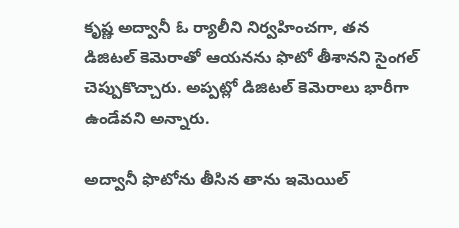కృష్ణ అద్వానీ ఓ ర్యాలీని నిర్వ‌హించ‌గా, త‌న డిజిట‌ల్ కెమెరాతో ఆయ‌న‌ను ఫొటో తీశాన‌ని సైంగ‌ల్ చెప్పుకొచ్చారు. అప్పట్లో డిజిట‌ల్ కెమెరాలు భారీగా ఉండేవ‌ని అన్నారు.

అద్వానీ ఫొటోను తీసిన తాను ఇమెయిల్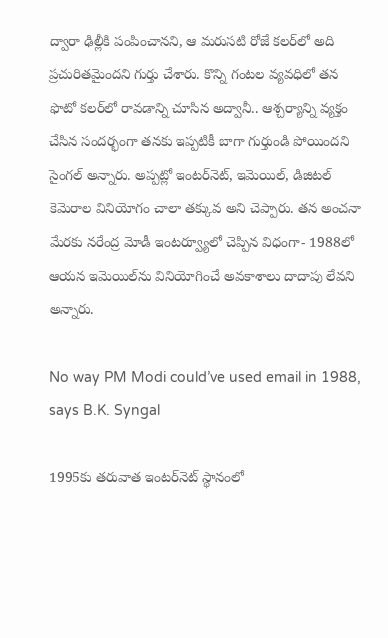ద్వారా ఢిల్లీకి పంపించాన‌ని, ఆ మ‌రుస‌టి రోజే కల‌ర్‌లో అది ప్ర‌చురిత‌మైంద‌ని గుర్తు చేశారు. కొన్ని గంట‌ల వ్య‌వ‌ధిలో త‌న ఫొటో క‌ల‌ర్‌లో రావ‌డాన్ని చూసిన అద్వానీ.. ఆశ్చ‌ర్యాన్ని వ్య‌క్తం చేసిన సంద‌ర్భంగా త‌న‌కు ఇప్ప‌టికీ బాగా గుర్తుండి పోయింద‌ని సైంగ‌ల్ అన్నారు. అప్ప‌ట్లో ఇంట‌ర్‌నెట్‌, ఇమెయిల్‌, డిజిట‌ల్ కెమెరాల వినియోగం చాలా త‌క్కువ అని చెప్పారు. తన అంచ‌నా మేర‌కు నరేంద్ర మోడీ ఇంట‌ర్వ్యూలో చెప్పిన విధంగా- 1988లో ఆయ‌న ఇమెయిల్‌ను వినియోగించే అవ‌కాశాలు దాదాపు లేవ‌ని అన్నారు.

No way PM Modi could’ve used email in 1988, says B.K. Syngal

1995కు త‌రువాత ఇంటర్‌నెట్ స్థానంలో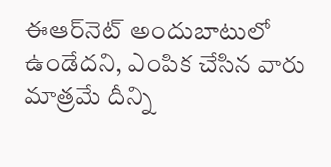ఈఆర్‌నెట్ అందుబాటులో ఉండేద‌ని, ఎంపిక చేసిన వారు మాత్ర‌మే దీన్ని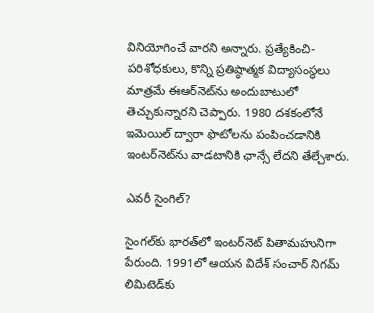వినియోగించే వార‌ని అన్నారు. ప్ర‌త్యేకించి- ప‌రిశోధ‌కులు, కొన్ని ప్ర‌తిష్ఠాత్మ‌క విద్యాసంస్థ‌లు మాత్ర‌మే ఈఆర్‌నెట్‌ను అందుబాటులో తెచ్చుకున్నార‌ని చెప్పారు. 1980 ద‌శ‌కంలోనే ఇమెయిల్ ద్వారా ఫొటోల‌ను పంపించ‌డానికి ఇంట‌ర్‌నెట్‌ను వాడ‌టానికి ఛాన్సే లేద‌ని తేల్చేశారు.

ఎవ‌రీ సైంగిల్‌?

సైంగ‌ల్‌కు భార‌త్‌లో ఇంట‌ర్‌నెట్ పితామ‌హునిగా పేరుంది. 1991లో ఆయ‌న విదేశ్ సంచార్ నిగ‌మ్ లిమిటెడ్‌కు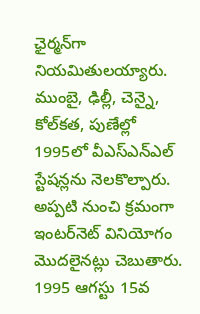ఛైర్మ‌న్‌గా నియ‌మితుల‌య్యారు. ముంబై, ఢిల్లీ, చెన్నై, కోల్‌క‌త‌, పుణేల్లో 1995లో వీఎస్ఎన్ఎల్ స్టేష‌న్ల‌ను నెల‌కొల్పారు. అప్ప‌టి నుంచి క్ర‌మంగా ఇంట‌ర్‌నెట్ వినియోగం మొద‌లైన‌ట్లు చెబుతారు. 1995 ఆగ‌స్టు 15వ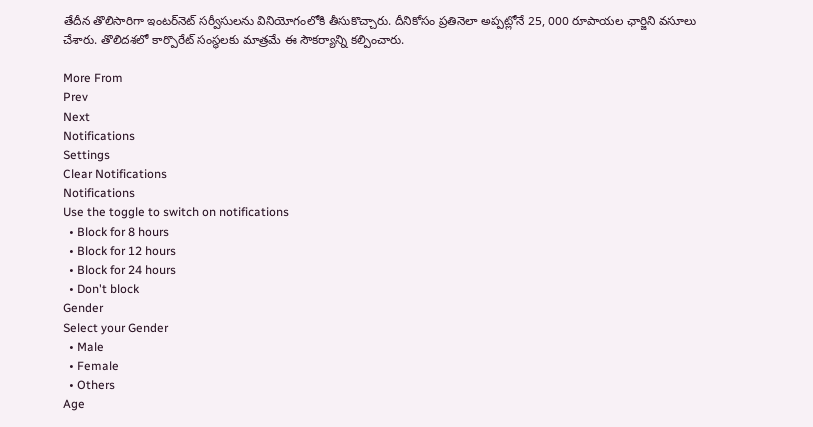తేదీన తొలిసారిగా ఇంట‌ర్‌నెట్ స‌ర్వీసుల‌ను వినియోగంలోకి తీసుకొచ్చారు. దీనికోసం ప్ర‌తినెలా అప్ప‌ట్లోనే 25, 000 రూపాయ‌ల ఛార్జిని వ‌సూలు చేశారు. తొలిద‌శ‌లో కార్పొరేట్ సంస్థ‌ల‌కు మాత్ర‌మే ఈ సౌక‌ర్యాన్ని క‌ల్పించారు.

More From
Prev
Next
Notifications
Settings
Clear Notifications
Notifications
Use the toggle to switch on notifications
  • Block for 8 hours
  • Block for 12 hours
  • Block for 24 hours
  • Don't block
Gender
Select your Gender
  • Male
  • Female
  • Others
Age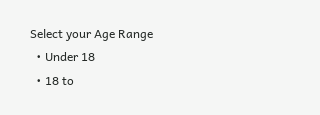Select your Age Range
  • Under 18
  • 18 to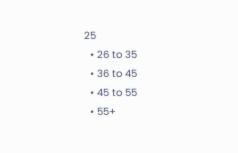25
  • 26 to 35
  • 36 to 45
  • 45 to 55
  • 55+